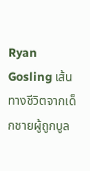Ryan Gosling เส้นทางชีวิตจากเด็กชายผู้ถูกบูล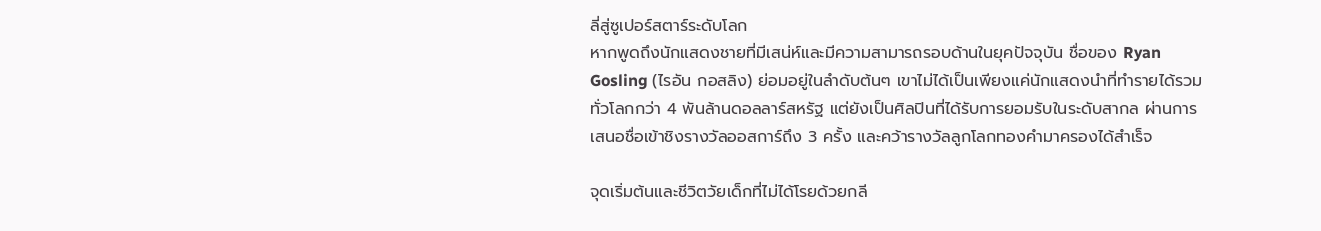ลี่สู่ซูเปอร์สตาร์ระดับโลก
หากพูดถึงนักแสดงชายที่มีเสน่ห์และมีความสามารถรอบด้านในยุคปัจจุบัน ชื่อของ Ryan Gosling (ไรอัน กอสลิง) ย่อมอยู่ในลำดับต้นๆ เขาไม่ได้เป็นเพียงแค่นักแสดงนำที่ทำรายได้รวมทั่วโลกกว่า 4 พันล้านดอลลาร์สหรัฐ แต่ยังเป็นศิลปินที่ได้รับการยอมรับในระดับสากล ผ่านการเสนอชื่อเข้าชิงรางวัลออสการ์ถึง 3 ครั้ง และคว้ารางวัลลูกโลกทองคำมาครองได้สำเร็จ

จุดเริ่มต้นและชีวิตวัยเด็กที่ไม่ได้โรยด้วยกลี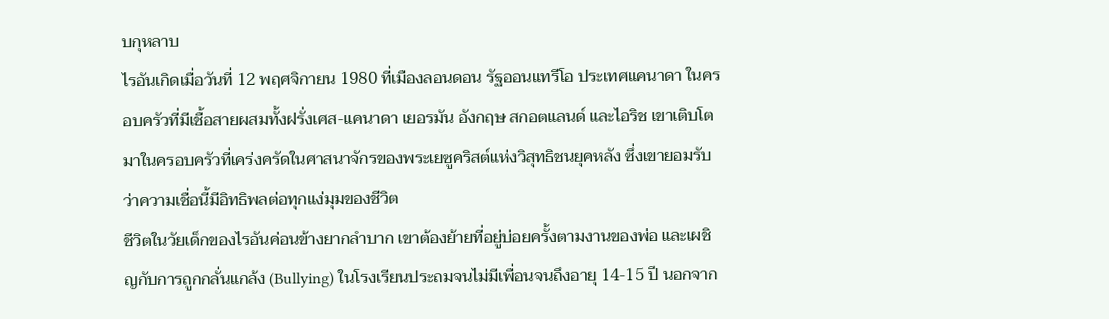บกุหลาบ
ไรอันเกิดเมื่อวันที่ 12 พฤศจิกายน 1980 ที่เมืองลอนดอน รัฐออนแทรีโอ ประเทศแคนาดา ในครอบครัวที่มีเชื้อสายผสมทั้งฝรั่งเศส-แคนาดา เยอรมัน อังกฤษ สกอตแลนด์ และไอริช เขาเติบโตมาในครอบครัวที่เคร่งครัดในศาสนาจักรของพระเยซูคริสต์แห่งวิสุทธิชนยุคหลัง ซึ่งเขายอมรับว่าความเชื่อนี้มีอิทธิพลต่อทุกแง่มุมของชีวิต
ชีวิตในวัยเด็กของไรอันค่อนข้างยากลำบาก เขาต้องย้ายที่อยู่บ่อยครั้งตามงานของพ่อ และเผชิญกับการถูกกลั่นแกล้ง (Bullying) ในโรงเรียนประถมจนไม่มีเพื่อนจนถึงอายุ 14-15 ปี นอกจาก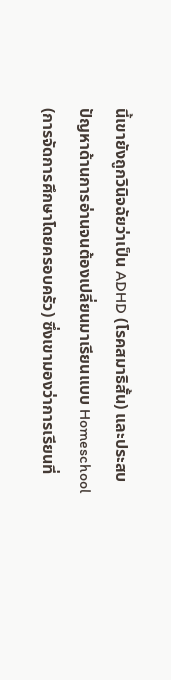นี้เขายังถูกวินิจฉัยว่าเป็น ADHD (โรคสมาธิสั้น) และประสบปัญหาด้านการอ่านจนต้องเปลี่ยนมาเรียนแบบ Homeschool (การจัดการศึกษาโดยครอบครัว) ซึ่งเขามองว่าการเรียนที่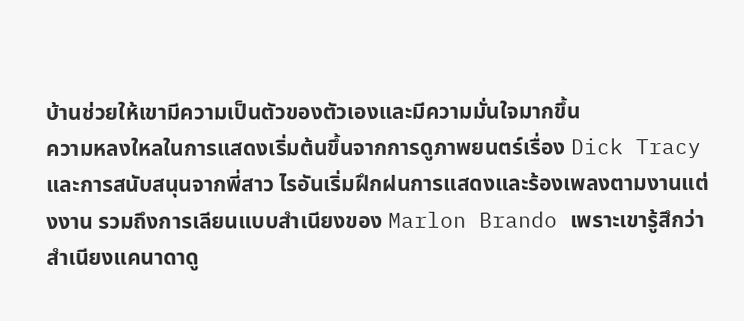บ้านช่วยให้เขามีความเป็นตัวของตัวเองและมีความมั่นใจมากขึ้น
ความหลงใหลในการแสดงเริ่มต้นขึ้นจากการดูภาพยนตร์เรื่อง Dick Tracy และการสนับสนุนจากพี่สาว ไรอันเริ่มฝึกฝนการแสดงและร้องเพลงตามงานแต่งงาน รวมถึงการเลียนแบบสำเนียงของ Marlon Brando เพราะเขารู้สึกว่าสำเนียงแคนาดาดู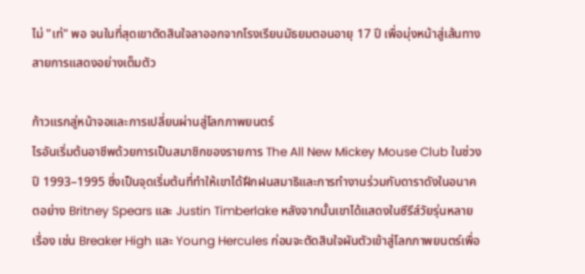ไม่ "เท่" พอ จนในที่สุดเขาตัดสินใจลาออกจากโรงเรียนมัธยมตอนอายุ 17 ปี เพื่อมุ่งหน้าสู่เส้นทางสายการแสดงอย่างเต็มตัว

ก้าวแรกสู่หน้าจอและการเปลี่ยนผ่านสู่โลกภาพยนตร์
ไรอันเริ่มต้นอาชีพด้วยการเป็นสมาชิกของรายการ The All New Mickey Mouse Club ในช่วงปี 1993–1995 ซึ่งเป็นจุดเริ่มต้นที่ทำให้เขาได้ฝึกฝนสมาธิและการทำงานร่วมกับดาราดังในอนาคตอย่าง Britney Spears และ Justin Timberlake หลังจากนั้นเขาได้แสดงในซีรีส์วัยรุ่นหลายเรื่อง เช่น Breaker High และ Young Hercules ก่อนจะตัดสินใจผันตัวเข้าสู่โลกภาพยนตร์เพื่อ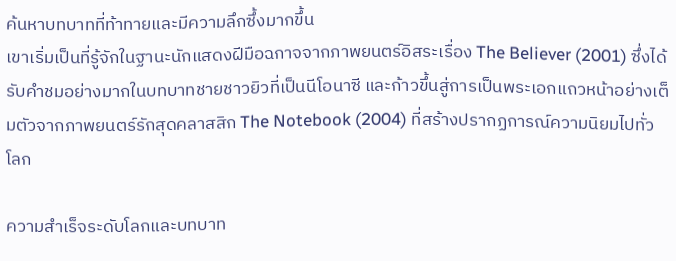ค้นหาบทบาทที่ท้าทายและมีความลึกซึ้งมากขึ้น
เขาเริ่มเป็นที่รู้จักในฐานะนักแสดงฝีมือฉกาจจากภาพยนตร์อิสระเรื่อง The Believer (2001) ซึ่งได้รับคำชมอย่างมากในบทบาทชายชาวยิวที่เป็นนีโอนาซี และก้าวขึ้นสู่การเป็นพระเอกแถวหน้าอย่างเต็มตัวจากภาพยนตร์รักสุดคลาสสิก The Notebook (2004) ที่สร้างปรากฏการณ์ความนิยมไปทั่วโลก

ความสำเร็จระดับโลกและบทบาท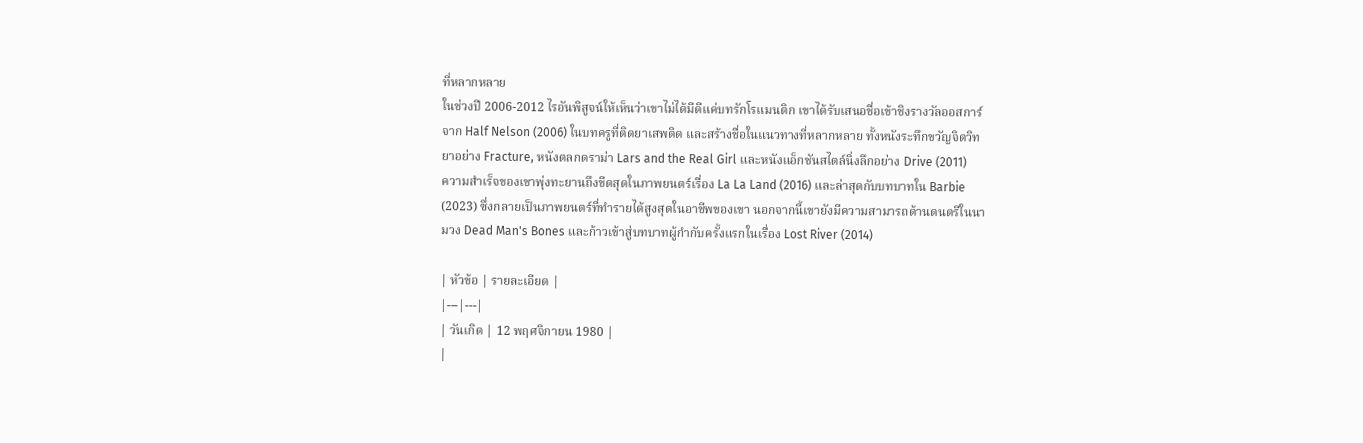ที่หลากหลาย
ในช่วงปี 2006-2012 ไรอันพิสูจน์ให้เห็นว่าเขาไม่ได้มีดีแค่บทรักโรแมนติก เขาได้รับเสนอชื่อเข้าชิงรางวัลออสการ์จาก Half Nelson (2006) ในบทครูที่ติดยาเสพติด และสร้างชื่อในแนวทางที่หลากหลาย ทั้งหนังระทึกขวัญจิตวิทยาอย่าง Fracture, หนังตลกดราม่า Lars and the Real Girl และหนังแอ็กชันสไตล์นิ่งลึกอย่าง Drive (2011)
ความสำเร็จของเขาพุ่งทะยานถึงขีดสุดในภาพยนตร์เรื่อง La La Land (2016) และล่าสุดกับบทบาทใน Barbie (2023) ซึ่งกลายเป็นภาพยนตร์ที่ทำรายได้สูงสุดในอาชีพของเขา นอกจากนี้เขายังมีความสามารถด้านดนตรีในนามวง Dead Man's Bones และก้าวเข้าสู่บทบาทผู้กำกับครั้งแรกในเรื่อง Lost River (2014)

| หัวข้อ | รายละเอียด |
|---|---|
| วันเกิด | 12 พฤศจิกายน 1980 |
|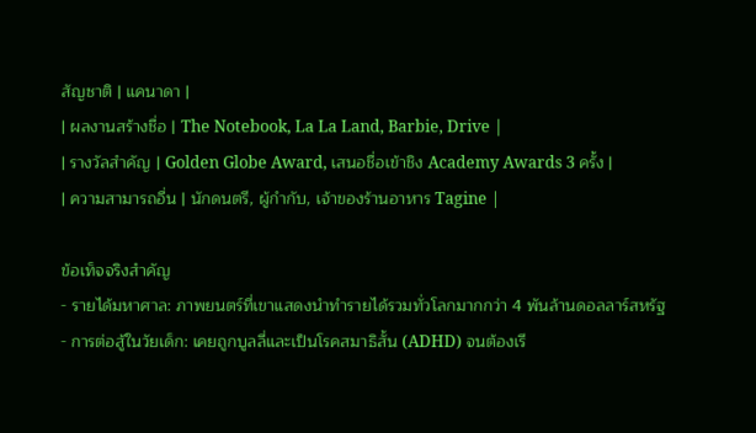สัญชาติ | แคนาดา |
| ผลงานสร้างชื่อ | The Notebook, La La Land, Barbie, Drive |
| รางวัลสำคัญ | Golden Globe Award, เสนอชื่อเข้าชิง Academy Awards 3 ครั้ง |
| ความสามารถอื่น | นักดนตรี, ผู้กำกับ, เจ้าของร้านอาหาร Tagine |

ข้อเท็จจริงสำคัญ
- รายได้มหาศาล: ภาพยนตร์ที่เขาแสดงนำทำรายได้รวมทั่วโลกมากกว่า 4 พันล้านดอลลาร์สหรัฐ
- การต่อสู้ในวัยเด็ก: เคยถูกบูลลี่และเป็นโรคสมาธิสั้น (ADHD) จนต้องเรี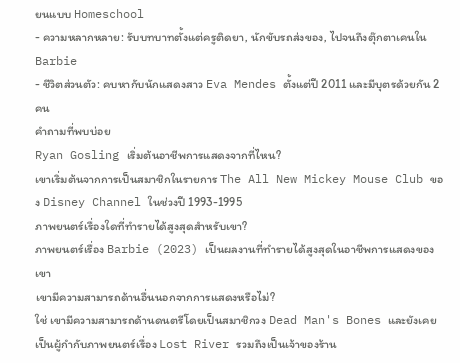ยนแบบ Homeschool
- ความหลากหลาย: รับบทบาทตั้งแต่ครูติดยา, นักขับรถส่งของ, ไปจนถึงตุ๊กตาเคนใน Barbie
- ชีวิตส่วนตัว: คบหากับนักแสดงสาว Eva Mendes ตั้งแต่ปี 2011 และมีบุตรด้วยกัน 2 คน
คำถามที่พบบ่อย
Ryan Gosling เริ่มต้นอาชีพการแสดงจากที่ไหน?
เขาเริ่มต้นจากการเป็นสมาชิกในรายการ The All New Mickey Mouse Club ของ Disney Channel ในช่วงปี 1993-1995
ภาพยนตร์เรื่องใดที่ทำรายได้สูงสุดสำหรับเขา?
ภาพยนตร์เรื่อง Barbie (2023) เป็นผลงานที่ทำรายได้สูงสุดในอาชีพการแสดงของเขา
เขามีความสามารถด้านอื่นนอกจากการแสดงหรือไม่?
ใช่ เขามีความสามารถด้านดนตรีโดยเป็นสมาชิกวง Dead Man's Bones และยังเคยเป็นผู้กำกับภาพยนตร์เรื่อง Lost River รวมถึงเป็นเจ้าของร้าน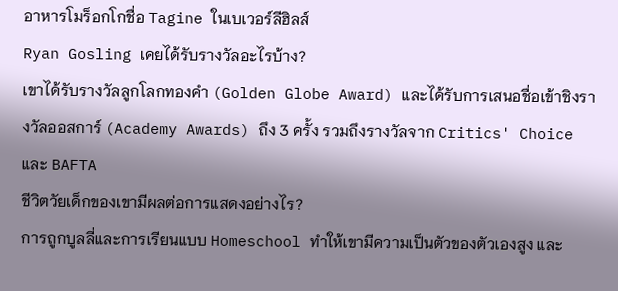อาหารโมร็อกโกชื่อ Tagine ในเบเวอร์ลีฮิลส์
Ryan Gosling เคยได้รับรางวัลอะไรบ้าง?
เขาได้รับรางวัลลูกโลกทองคำ (Golden Globe Award) และได้รับการเสนอชื่อเข้าชิงรางวัลออสการ์ (Academy Awards) ถึง 3 ครั้ง รวมถึงรางวัลจาก Critics' Choice และ BAFTA
ชีวิตวัยเด็กของเขามีผลต่อการแสดงอย่างไร?
การถูกบูลลี่และการเรียนแบบ Homeschool ทำให้เขามีความเป็นตัวของตัวเองสูง และ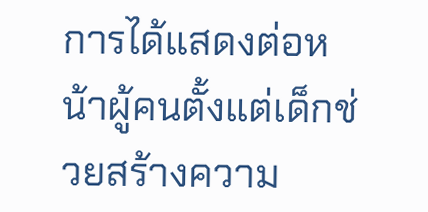การได้แสดงต่อหน้าผู้คนตั้งแต่เด็กช่วยสร้างความ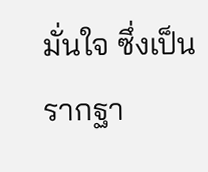มั่นใจ ซึ่งเป็นรากฐา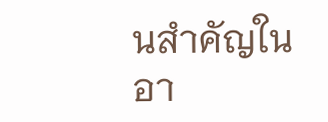นสำคัญในอา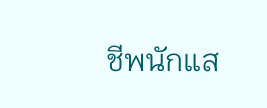ชีพนักแส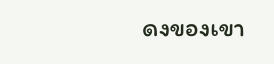ดงของเขา